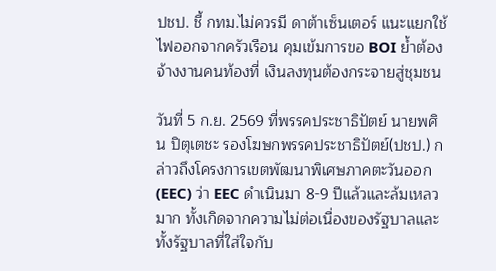ปชป. ชี้ กทม.ไม่ควรมี ดาต้าเซ็นเตอร์ แนะแยกใช้ไฟออกจากครัวเรือน คุมเข้มการขอ BOI ย้ำต้องจ้างงานคนท้องที่ เงินลงทุนต้องกระจายสู่ชุมชน

วันที่ 5 ก.ย. 2569 ที่พรรคประชาธิปัตย์ นายพศิน ปิตุเตชะ รองโฆษกพรรคประชาธิปัตย์(ปชป.) กล่าวถึงโครงการเขตพัฒนาพิเศษภาคตะวันออก(EEC) ว่า EEC ดำเนินมา 8-9 ปีแล้วและล้มเหลวมาก ทั้งเกิดจากความไม่ต่อเนื่องของรัฐบาลและทั้งรัฐบาลที่ใส่ใจกับ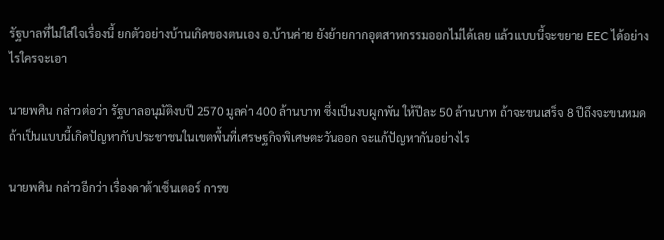รัฐบาลที่ไม่ใส่ใจเรื่องนี้ ยกตัวอย่างบ้านเกิดของตนเอง อ.บ้านค่าย ยังย้ายกากอุตสาหกรรมออกไม่ได้เลย แล้วแบบนี้จะขยาย EEC ได้อย่างไรใครจะเอา

นายพศิน กล่าวต่อว่า รัฐบาลอนุมัติงบปี 2570 มูลค่า 400 ล้านบาท ซึ่งเป็นงบผูกพัน ให้ปีละ 50 ล้านบาท ถ้าจะขนเสร็จ 8 ปีถึงจะขนหมด ถ้าเป็นแบบนี้เกิดปัญหากับประชาชนในเขตพื้นที่เศรษฐกิจพิเศษตะวันออก จะแก้ปัญหากันอย่างไร

นายพศิน กล่าวอีกว่า เรื่องดาต้าเซ็นเตอร์ การข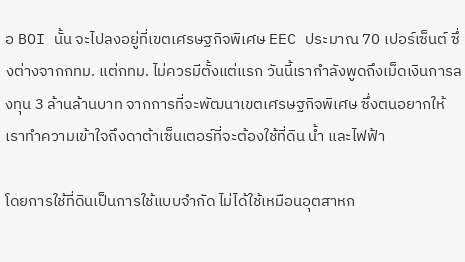อ BOI นั้น จะไปลงอยู่ที่เขตเศรษฐกิจพิเศษ EEC ประมาณ 70 เปอร์เซ็นต์ ซึ่งต่างจากกทม. แต่กทม. ไม่ควรมีตั้งแต่แรก วันนี้เรากำลังพูดถึงเม็ดเงินการลงทุน 3 ล้านล้านบาท จากการที่จะพัฒนาเขตเศรษฐกิจพิเศษ ซึ่งตนอยากให้เราทำความเข้าใจถึงดาต้าเซ็นเตอร์ที่จะต้องใช้ที่ดิน น้ำ และไฟฟ้า

โดยการใช้ที่ดินเป็นการใช้แบบจำกัด ไม่ได้ใช้เหมือนอุตสาหก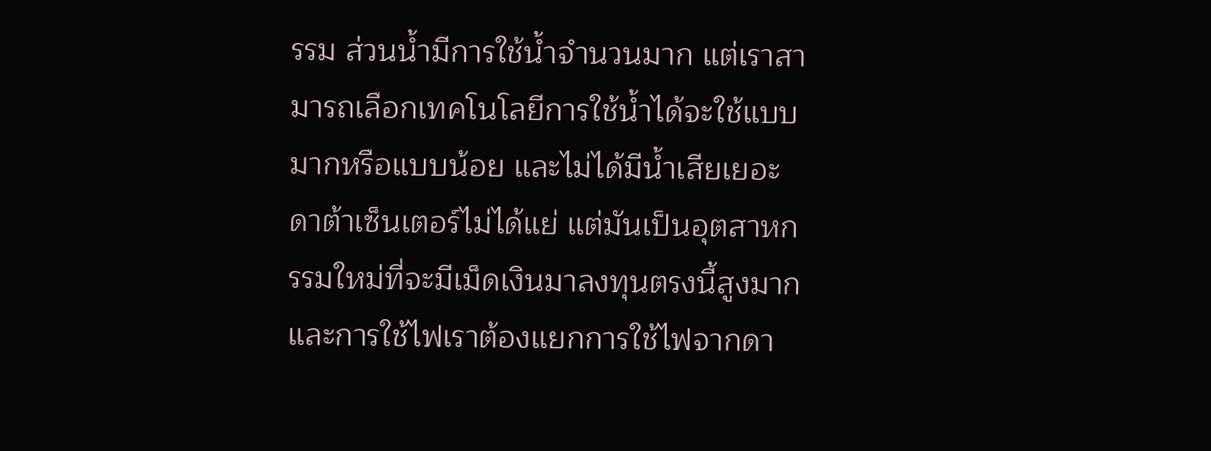รรม ส่วนน้ำมีการใช้น้ำจำนวนมาก แต่เราสามารถเลือกเทคโนโลยีการใช้น้ำได้จะใช้แบบมากหรือแบบน้อย และไม่ได้มีน้ำเสียเยอะ ดาต้าเซ็นเตอร์ไม่ได้แย่ แต่มันเป็นอุตสาหกรรมใหม่ที่จะมีเม็ดเงินมาลงทุนตรงนี้สูงมาก และการใช้ไฟเราต้องแยกการใช้ไฟจากดา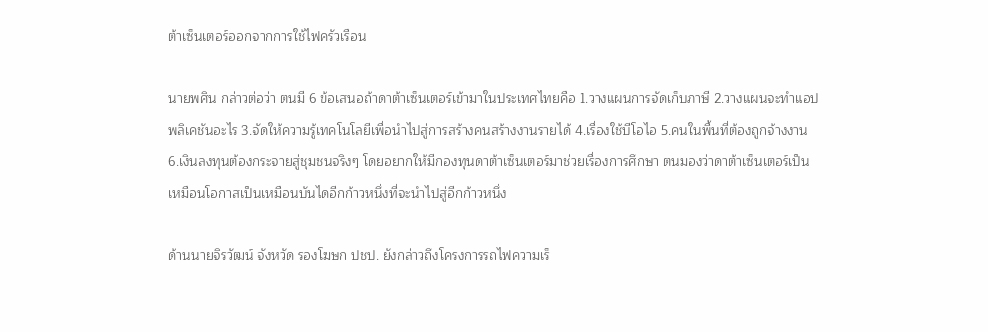ต้าเซ็นเตอร์ออกจากการใช้ไฟครัวเรือน

นายพศิน กล่าวต่อว่า ตนมี 6 ข้อเสนอถ้าดาต้าเซ็นเตอร์เข้ามาในประเทศไทยคือ 1.วางแผนการจัดเก็บภาษี 2.วางแผนจะทำแอปพลิเคชันอะไร 3.จัดให้ความรู้เทคโนโลยีเพื่อนำไปสู่การสร้างคนสร้างงานรายได้ 4.เรื่องใช้บีโอไอ 5.คนในพื้นที่ต้องถูกจ้างงาน 6.เงินลงทุนต้องกระจายสู่ชุมชนจริงๆ โดยอยากให้มีกองทุนดาต้าเซ็นเตอร์มาช่วยเรื่องการศึกษา ตนมองว่าดาต้าเซ็นเตอร์เป็นเหมือนโอกาสเป็นเหมือนบันไดอีกก้าวหนึ่งที่จะนำไปสู่อีกก้าวหนึ่ง

ด้านนายจิรวัฒน์ จังหวัด รองโฆษก ปชป. ยังกล่าวถึงโครงการรถไฟความเร็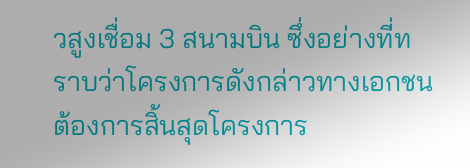วสูงเชื่อม 3 สนามบิน ซึ่งอย่างที่ทราบว่าโครงการดังกล่าวทางเอกชนต้องการสิ้นสุดโครงการ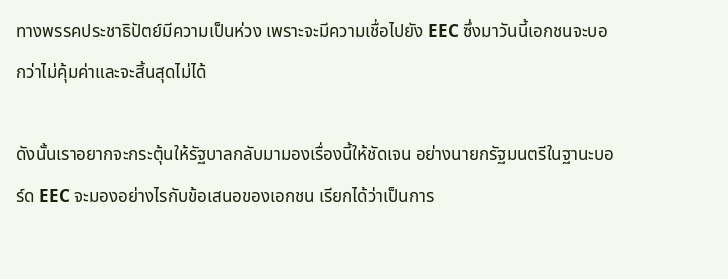ทางพรรคประชาธิปัตย์มีความเป็นห่วง เพราะจะมีความเชื่อไปยัง EEC ซึ่งมาวันนี้เอกชนจะบอกว่าไม่คุ้มค่าและจะสิ้นสุดไม่ได้

ดังนั้นเราอยากจะกระตุ้นให้รัฐบาลกลับมามองเรื่องนี้ให้ชัดเจน อย่างนายกรัฐมนตรีในฐานะบอร์ด EEC จะมองอย่างไรกับข้อเสนอของเอกชน เรียกได้ว่าเป็นการ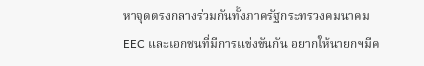หาจุดตรงกลางร่วมกันทั้งภาครัฐกระทรวงคมนาคม EEC และเอกชนที่มีการแข่งขันกัน อยากให้นายกฯมีค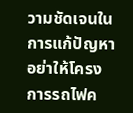วามชัดเจนในการแก้ปัญหาอย่าให้โครงการรถไฟค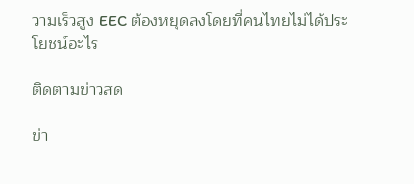วามเร็วสูง EEC ต้องหยุดลงโดยที่คนไทยไม่ได้ประโยชน์อะไร

ติดตามข่าวสด

ข่า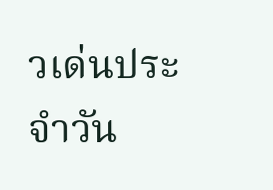วเด่นประจำวัน